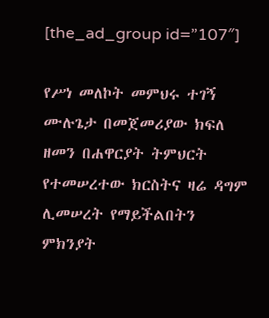[the_ad_group id=”107″]

የሥነ መለኮት መምህሩ ተገኝ ሙሉጌታ በመጀመሪያው ክፍለ ዘመን በሐዋርያት ትምህርት የተመሠረተው ክርስትና ዛሬ ዳግም ሊመሠረት የማይችልበትን ምክንያት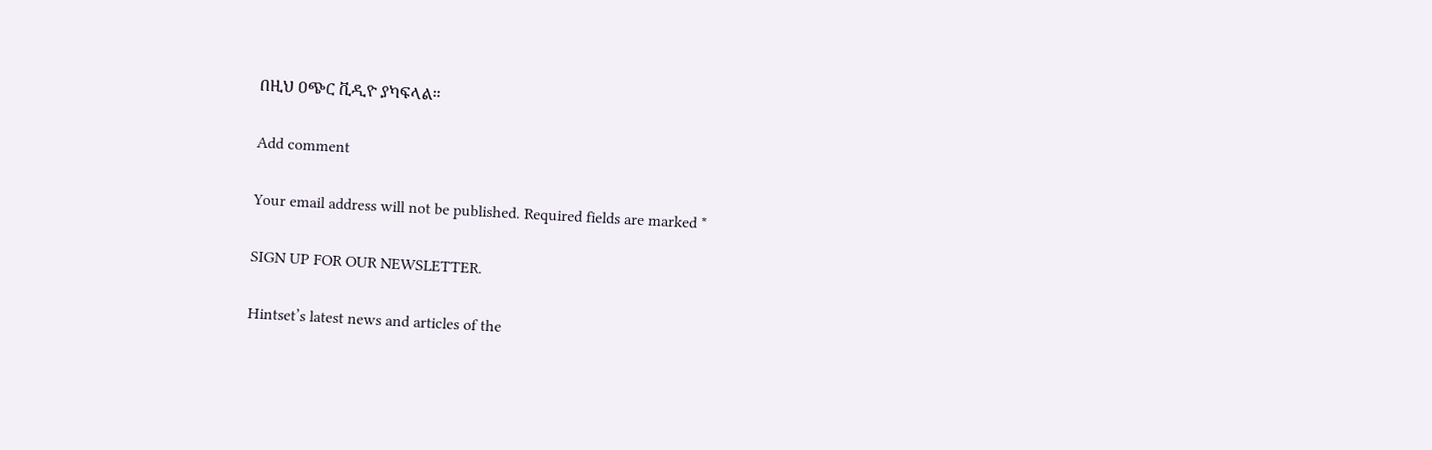በዚህ ዐጭር ቪዲዮ ያካፍላል።

Add comment

Your email address will not be published. Required fields are marked *

SIGN UP FOR OUR NEWSLETTER.

Hintset’s latest news and articles of the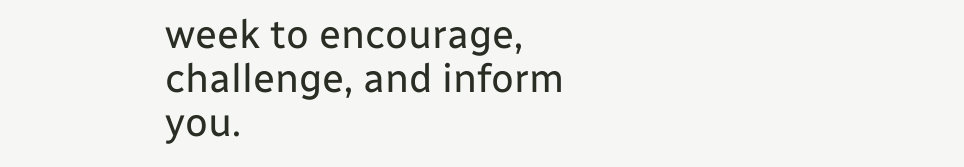week to encourage, challenge, and inform you.